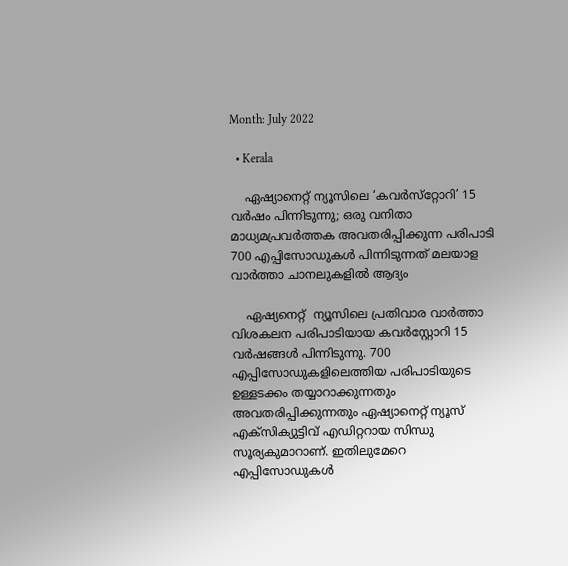Month: July 2022

  • Kerala

    ഏഷ്യാനെറ്റ് ന്യൂസിലെ ‘കവർസ്‌റ്റോറി’ 15 വർഷം പിന്നിടുന്നു; ഒരു വനിതാ മാധ്യമപ്രവർത്തക അവതരിപ്പിക്കുന്ന പരിപാടി 700 എപ്പിസോഡുകൾ പിന്നിടുന്നത് മലയാള വാർത്താ ചാനലുകളിൽ ആദ്യം

    ഏഷ്യനെറ്റ്  ന്യൂസിലെ പ്രതിവാര വാർത്താ വിശകലന പരിപാടിയായ കവര്‍‌സ്റ്റോറി 15 വർഷങ്ങൾ പിന്നിടുന്നു. 700 എപ്പിസോഡുകളിലെത്തിയ പരിപാടിയുടെ ഉള്ളടക്കം തയ്യാറാക്കുന്നതും അവതരിപ്പിക്കുന്നതും ഏഷ്യാനെറ്റ് ന്യൂസ് എക്‌സിക്യുട്ടിവ് എഡിറ്ററായ സിന്ധു സൂര്യകുമാറാണ്. ഇതിലുമേറെ എപ്പിസോഡുകൾ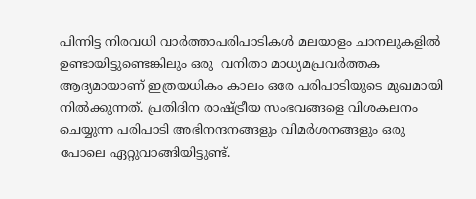പിന്നിട്ട നിരവധി വാർത്താപരിപാടികൾ മലയാളം ചാനലുകളിൽ ഉണ്ടായിട്ടുണ്ടെങ്കിലും ഒരു  വനിതാ മാധ്യമപ്രവർത്തക ആദ്യമായാണ് ഇത്രയധികം കാലം ഒരേ പരിപാടിയുടെ മുഖമായി നിൽക്കുന്നത്. പ്രതിദിന രാഷ്ട്രീയ സംഭവങ്ങളെ വിശകലനം ചെയ്യുന്ന പരിപാടി അഭിനന്ദനങ്ങളും വിമർശനങ്ങളും ഒരു പോലെ ഏറ്റുവാങ്ങിയിട്ടുണ്ട്.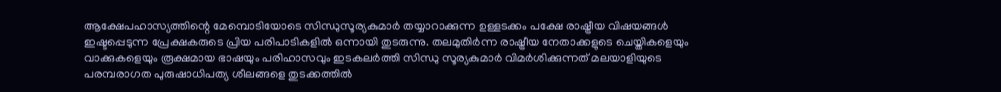ആക്ഷേപഹാസ്യത്തിന്റെ മേമ്പൊടിയോടെ സിന്ധുസൂര്യകുമാർ തയ്യാറാക്കുന്ന ഉള്ളടക്കം പക്ഷേ രാഷ്ട്രീയ വിഷയങ്ങൾ ഇഷ്ടപ്പെടുന്ന പ്രേക്ഷകരുടെ പ്രിയ പരിപാടികളിൽ ഒന്നായി തുടരുന്നു. തലമുതിർന്ന രാഷ്ട്രീയ നേതാക്കളുടെ ചെയ്തികളെയും വാക്കുകളെയും രൂക്ഷമായ ഭാഷയും പരിഹാസവും ഇടകലർത്തി സിന്ധു സൂര്യകുമാർ വിമർശിക്കുന്നത് മലയാളിയുടെ പരമ്പരാഗത പുരുഷാധിപത്യ ശീലങ്ങളെ തുടക്കത്തിൽ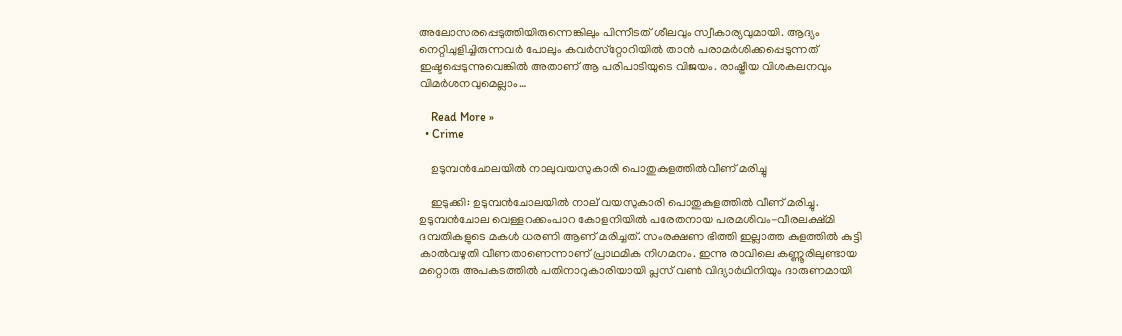അലോസരപ്പെടുത്തിയിരുന്നെങ്കിലും പിന്നീടത് ശീലവും സ്വീകാര്യവുമായി. ആദ്യം നെറ്റിചുളിച്ചിരുന്നവർ പോലും കവർസ്‌റ്റോറിയിൽ താൻ പരാമർശിക്കപ്പെടുന്നത് ഇഷ്ടപ്പെടുന്നുവെങ്കിൽ അതാണ് ആ പരിപാടിയുടെ വിജയം. രാഷ്ട്രീയ വിശകലനവും വിമർശനവുമെല്ലാം…

    Read More »
  • Crime

    ഉടുമ്പന്‍ചോലയില്‍ നാലുവയസുകാരി പൊതുകുളത്തില്‍വീണ് മരിച്ചു

    ഇടുക്കി: ഉടുമ്പന്‍ചോലയില്‍ നാല് വയസുകാരി പൊതുകുളത്തില്‍ വീണ് മരിച്ചു. ഉടുമ്പന്‍ചോല വെള്ളറക്കംപാറ കോളനിയില്‍ പരേതനായ പരമശിവം-വീരലക്ഷ്മി ദമ്പതികളുടെ മകള്‍ ധരണി ആണ് മരിച്ചത്. സംരക്ഷണ ഭിത്തി ഇല്ലാത്ത കുളത്തില്‍ കുട്ടി കാല്‍വഴുതി വീണതാണെന്നാണ് പ്രാഥമിക നിഗമനം. ഇന്നു രാവിലെ കണ്ണൂരിലുണ്ടായ മറ്റൊരു അപകടത്തില്‍ പതിനാറുകാരിയായി പ്ലസ് വണ്‍ വിദ്യാര്‍ഥിനിയും ദാരുണമായി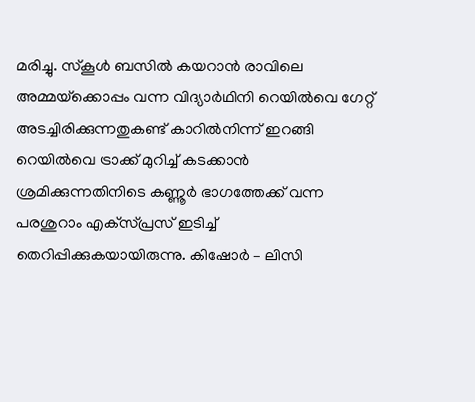മരിച്ചു. സ്‌കൂള്‍ ബസില്‍ കയറാന്‍ രാവിലെ അമ്മയ്‌ക്കൊപ്പം വന്ന വിദ്യാര്‍ഥിനി റെയില്‍വെ ഗേറ്റ് അടച്ചിരിക്കുന്നതുകണ്ട് കാറില്‍നിന്ന് ഇറങ്ങി റെയില്‍വെ ട്രാക്ക് മുറിച്ച് കടക്കാന്‍ ശ്രമിക്കുന്നതിനിടെ കണ്ണൂര്‍ ഭാഗത്തേക്ക് വന്ന പരശുറാം എക്‌സ്പ്രസ് ഇടിച്ച് തെറിപ്പിക്കുകയായിരുന്നു. കിഷോര്‍ – ലിസി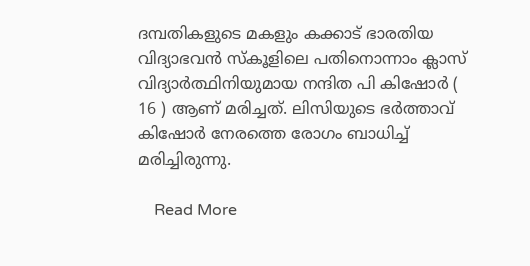ദമ്പതികളുടെ മകളും കക്കാട് ഭാരതിയ വിദ്യാഭവന്‍ സ്‌കൂളിലെ പതിനൊന്നാം ക്ലാസ് വിദ്യാര്‍ത്ഥിനിയുമായ നന്ദിത പി കിഷോര്‍ ( 16 ) ആണ് മരിച്ചത്. ലിസിയുടെ ഭര്‍ത്താവ് കിഷോര്‍ നേരത്തെ രോഗം ബാധിച്ച് മരിച്ചിരുന്നു.

    Read More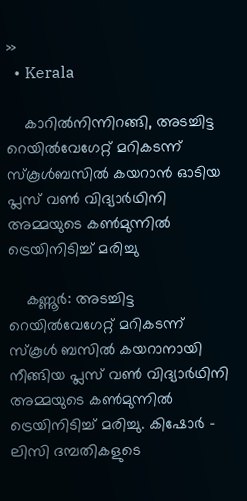»
  • Kerala

    കാറില്‍നിന്നിറങ്ങി, അടച്ചിട്ട റെയില്‍വേഗേറ്റ് മറികടന്ന് സ്‌കൂള്‍ബസില്‍ കയറാന്‍ ഓടിയ പ്ലസ് വണ്‍ വിദ്യാര്‍ഥിനി അമ്മയുടെ കണ്‍മുന്നില്‍ ട്രെയിനിടിച്ച് മരിച്ചു

    കണ്ണൂര്‍: അടച്ചിട്ട റെയില്‍വേഗേറ്റ് മറികടന്ന് സ്‌കൂള്‍ ബസില്‍ കയറാനായി നീങ്ങിയ പ്ലസ് വണ്‍ വിദ്യാര്‍ഥിനി അമ്മയുടെ കണ്‍മുന്നില്‍ ട്രെയിനിടിച്ച് മരിച്ചു. കിഷോര്‍ – ലിസി ദമ്പതികളുടെ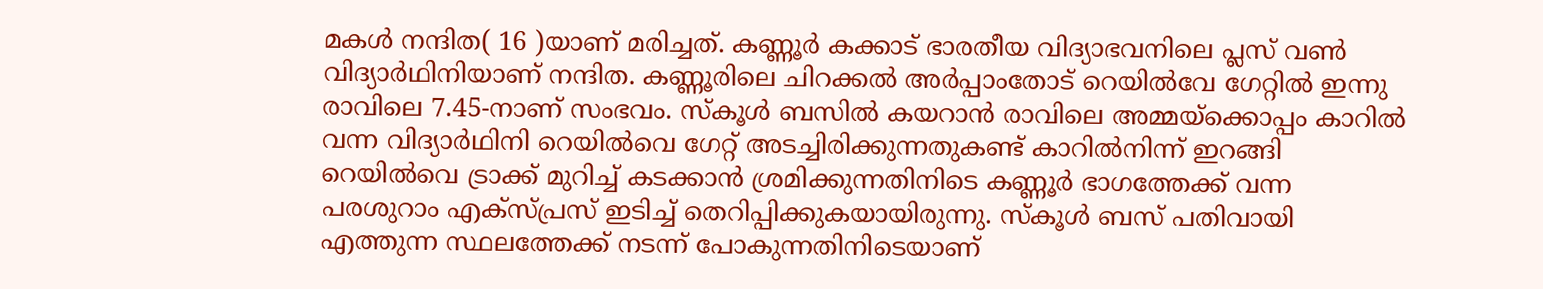മകള്‍ നന്ദിത( 16 )യാണ് മരിച്ചത്. കണ്ണൂര്‍ കക്കാട് ഭാരതീയ വിദ്യാഭവനിലെ പ്ലസ് വണ്‍ വിദ്യാര്‍ഥിനിയാണ് നന്ദിത. കണ്ണൂരിലെ ചിറക്കല്‍ അര്‍പ്പാംതോട് റെയില്‍വേ ഗേറ്റില്‍ ഇന്നു രാവിലെ 7.45-നാണ് സംഭവം. സ്‌കൂള്‍ ബസില്‍ കയറാന്‍ രാവിലെ അമ്മയ്‌ക്കൊപ്പം കാറില്‍ വന്ന വിദ്യാര്‍ഥിനി റെയില്‍വെ ഗേറ്റ് അടച്ചിരിക്കുന്നതുകണ്ട് കാറില്‍നിന്ന് ഇറങ്ങി റെയില്‍വെ ട്രാക്ക് മുറിച്ച് കടക്കാന്‍ ശ്രമിക്കുന്നതിനിടെ കണ്ണൂര്‍ ഭാഗത്തേക്ക് വന്ന പരശുറാം എക്‌സ്പ്രസ് ഇടിച്ച് തെറിപ്പിക്കുകയായിരുന്നു. സ്‌കൂള്‍ ബസ് പതിവായി എത്തുന്ന സ്ഥലത്തേക്ക് നടന്ന് പോകുന്നതിനിടെയാണ്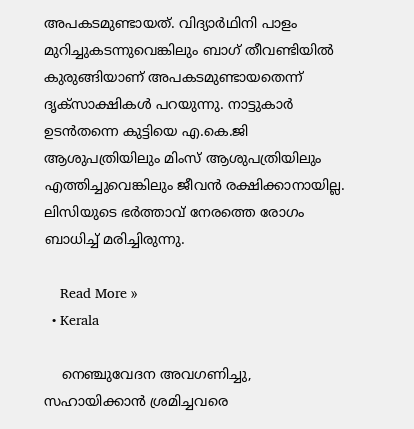അപകടമുണ്ടായത്. വിദ്യാര്‍ഥിനി പാളം മുറിച്ചുകടന്നുവെങ്കിലും ബാഗ് തീവണ്ടിയില്‍ കുരുങ്ങിയാണ് അപകടമുണ്ടായതെന്ന് ദൃക്‌സാക്ഷികള്‍ പറയുന്നു. നാട്ടുകാര്‍ ഉടന്‍തന്നെ കുട്ടിയെ എ.കെ.ജി ആശുപത്രിയിലും മിംസ് ആശുപത്രിയിലും എത്തിച്ചുവെങ്കിലും ജീവന്‍ രക്ഷിക്കാനായില്ല. ലിസിയുടെ ഭര്‍ത്താവ് നേരത്തെ രോഗം ബാധിച്ച് മരിച്ചിരുന്നു.

    Read More »
  • Kerala

    നെഞ്ചുവേദന അവഗണിച്ചു, സഹായിക്കാന്‍ ശ്രമിച്ചവരെ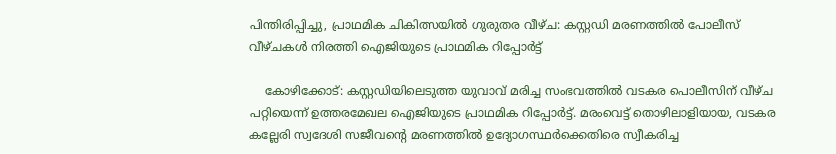പിന്തിരിപ്പിച്ചു, പ്രാഥമിക ചികിത്സയില്‍ ഗുരുതര വീഴ്ച: കസ്റ്റഡി മരണത്തില്‍ പോലീസ് വീഴ്ചകള്‍ നിരത്തി ഐജിയുടെ പ്രാഥമിക റിപ്പോര്‍ട്ട്

    കോഴിക്കോട്: കസ്റ്റഡിയിലെടുത്ത യുവാവ് മരിച്ച സംഭവത്തില്‍ വടകര പൊലീസിന് വീഴ്ച പറ്റിയെന്ന് ഉത്തരമേഖല ഐജിയുടെ പ്രാഥമിക റിപ്പോര്‍ട്ട്. മരംവെട്ട് തൊഴിലാളിയായ, വടകര കല്ലേരി സ്വദേശി സജീവന്റെ മരണത്തില്‍ ഉദ്യോഗസ്ഥര്‍ക്കെതിരെ സ്വീകരിച്ച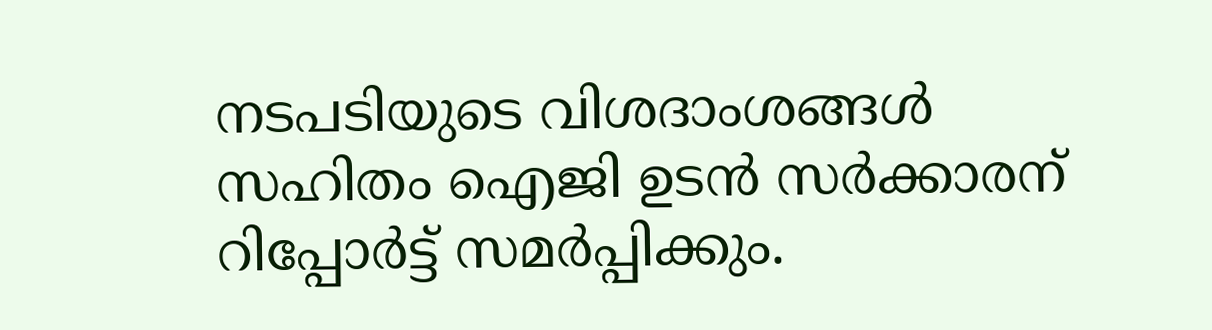നടപടിയുടെ വിശദാംശങ്ങള്‍ സഹിതം ഐജി ഉടന്‍ സര്‍ക്കാരന് റിപ്പോര്‍ട്ട് സമര്‍പ്പിക്കും.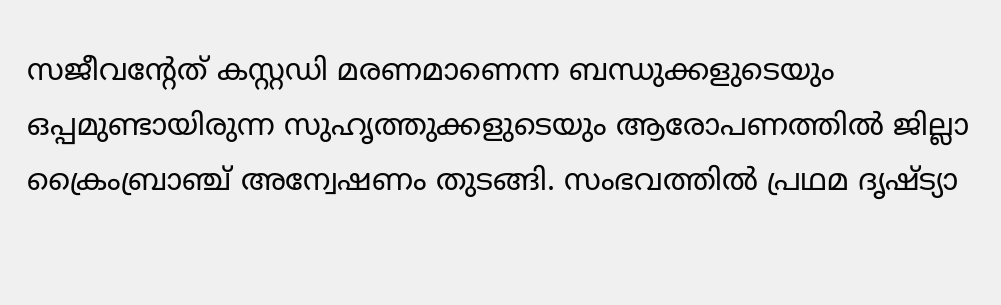സജീവന്റേത് കസ്റ്റഡി മരണമാണെന്ന ബന്ധുക്കളുടെയും ഒപ്പമുണ്ടായിരുന്ന സുഹൃത്തുക്കളുടെയും ആരോപണത്തില്‍ ജില്ലാ ക്രൈംബ്രാഞ്ച് അന്വേഷണം തുടങ്ങി. സംഭവത്തില്‍ പ്രഥമ ദൃഷ്ട്യാ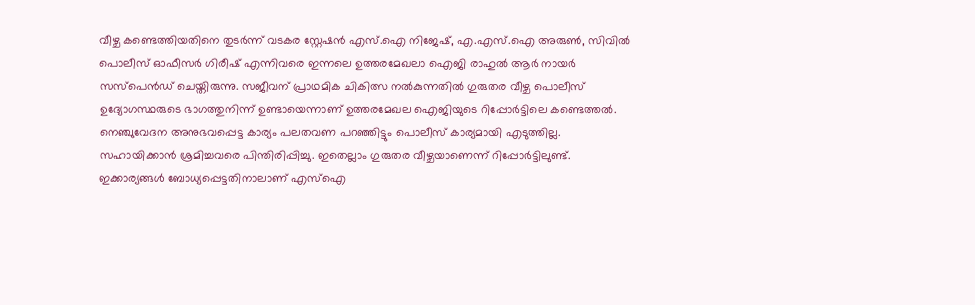വീഴ്ച കണ്ടെത്തിയതിനെ തുടര്‍ന്ന് വടകര സ്റ്റേഷന്‍ എസ്.ഐ നിജേഷ്, എ.എസ്.ഐ അരുണ്‍, സിവില്‍ പൊലീസ് ഓഫീസര്‍ ഗിരീഷ് എന്നിവരെ ഇന്നലെ ഉത്തരമേഖലാ ഐജി രാഹുല്‍ ആര്‍ നായര്‍ സസ്പെന്‍ഡ് ചെയ്തിരുന്നു. സജീവന് പ്രാഥമിക ചികിത്സ നല്‍കുന്നതില്‍ ഗുരുതര വീഴ്ച പൊലീസ് ഉദ്യോഗസ്ഥരുടെ ഭാഗത്തുനിന്ന് ഉണ്ടായെന്നാണ് ഉത്തരമേഖല ഐജിയുടെ റിപ്പോര്‍ട്ടിലെ കണ്ടെത്തല്‍. നെഞ്ചുവേദന അനുഭവപ്പെട്ട കാര്യം പലതവണ പറഞ്ഞിട്ടും പൊലീസ് കാര്യമായി എടുത്തില്ല. സഹായിക്കാന്‍ ശ്രമിച്ചവരെ പിന്തിരിപ്പിച്ചു. ഇതെല്ലാം ഗുരുതര വീഴ്ചയാണെന്ന് റിപ്പോര്‍ട്ടിലുണ്ട്. ഇക്കാര്യങ്ങള്‍ ബോധ്യപ്പെട്ടതിനാലാണ് എസ്‌ഐ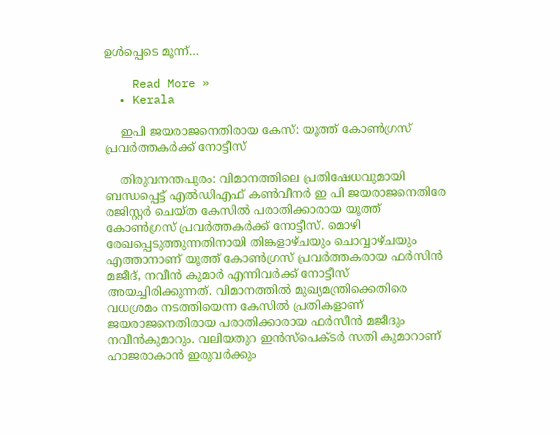ഉള്‍പ്പെടെ മൂന്ന്…

    Read More »
  • Kerala

    ഇപി ജയരാജനെതിരായ കേസ്: യൂത്ത് കോണ്‍ഗ്രസ് പ്രവര്‍ത്തകര്‍ക്ക് നോട്ടീസ്

    തിരുവനന്തപുരം: വിമാനത്തിലെ പ്രതിഷേധവുമായി ബന്ധപ്പെട്ട് എല്‍ഡിഎഫ് കണ്‍വീനര്‍ ഇ പി ജയരാജനെതിരേ രജിസ്റ്റര്‍ ചെയ്ത കേസില്‍ പരാതിക്കാരായ യൂത്ത് കോണ്‍ഗ്രസ് പ്രവര്‍ത്തകര്‍ക്ക് നോട്ടീസ്. മൊഴി രേഖപ്പെടുത്തുന്നതിനായി തിങ്കളാഴ്ചയും ചൊവ്വാഴ്ചയും എത്താനാണ് യൂത്ത് കോണ്‍ഗ്രസ് പ്രവര്‍ത്തകരായ ഫര്‍സിന്‍ മജീദ്, നവീന്‍ കുമാര്‍ എന്നിവര്‍ക്ക് നോട്ടീസ് അയച്ചിരിക്കുന്നത്. വിമാനത്തില്‍ മുഖ്യമന്ത്രിക്കെതിരെ വധശ്രമം നടത്തിയെന്ന കേസില്‍ പ്രതികളാണ് ജയരാജനെതിരായ പരാതിക്കാരായ ഫര്‍സീന്‍ മജീദും നവീന്‍കുമാറും. വലിയതുറ ഇന്‍സ്‌പെക്ടര്‍ സതി കുമാറാണ് ഹാജരാകാന്‍ ഇരുവര്‍ക്കും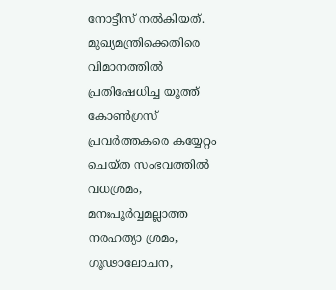നോട്ടീസ് നല്‍കിയത്. മുഖ്യമന്ത്രിക്കെതിരെ വിമാനത്തില്‍ പ്രതിഷേധിച്ച യൂത്ത് കോണ്‍ഗ്രസ് പ്രവര്‍ത്തകരെ കയ്യേറ്റം ചെയ്ത സംഭവത്തില്‍ വധശ്രമം, മനഃപൂര്‍വ്വമല്ലാത്ത നരഹത്യാ ശ്രമം, ഗൂഢാലോചന,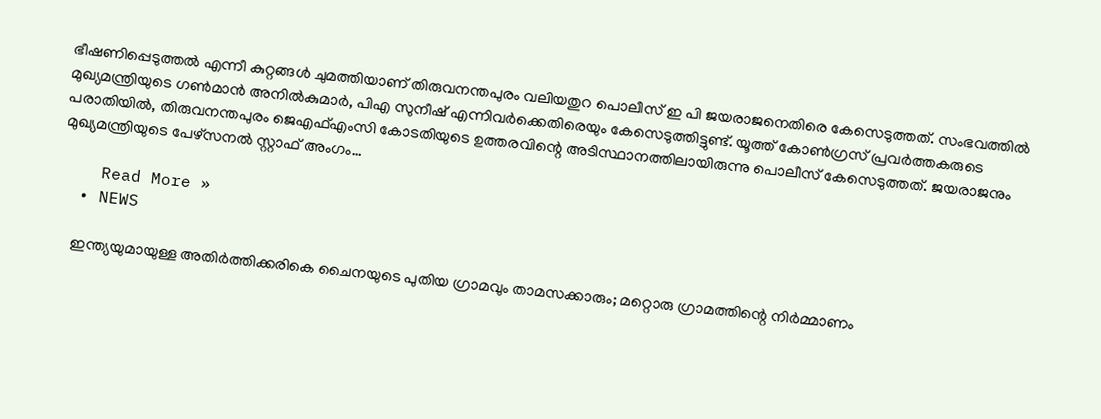ഭീഷണിപ്പെടുത്തല്‍ എന്നീ കുറ്റങ്ങള്‍ ചുമത്തിയാണ് തിരുവനന്തപുരം വലിയതുറ പൊലീസ് ഇ പി ജയരാജനെതിരെ കേസെടുത്തത്. സംഭവത്തില്‍ മുഖ്യമന്ത്രിയുടെ ഗണ്‍മാന്‍ അനില്‍കുമാര്‍, പിഎ സുനീഷ് എന്നിവര്‍ക്കെതിരെയും കേസെടുത്തിട്ടുണ്ട്. യൂത്ത് കോണ്‍ഗ്രസ് പ്രവര്‍ത്തകരുടെ പരാതിയില്‍, തിരുവനന്തപുരം ജെഎഫ്എംസി കോടതിയുടെ ഉത്തരവിന്റെ അടിസ്ഥാനത്തിലായിരുന്നു പൊലീസ് കേസെടുത്തത്. ജയരാജനും മുഖ്യമന്ത്രിയുടെ പേഴ്‌സനല്‍ സ്റ്റാഫ് അംഗം…

    Read More »
  • NEWS

    ഇന്ത്യയുമായുള്ള അതിര്‍ത്തിക്കരികെ ചൈനയുടെ പുതിയ ഗ്രാമവും താമസക്കാരും; മറ്റൊരു ഗ്രാമത്തിന്റെ നിർമ്മാണം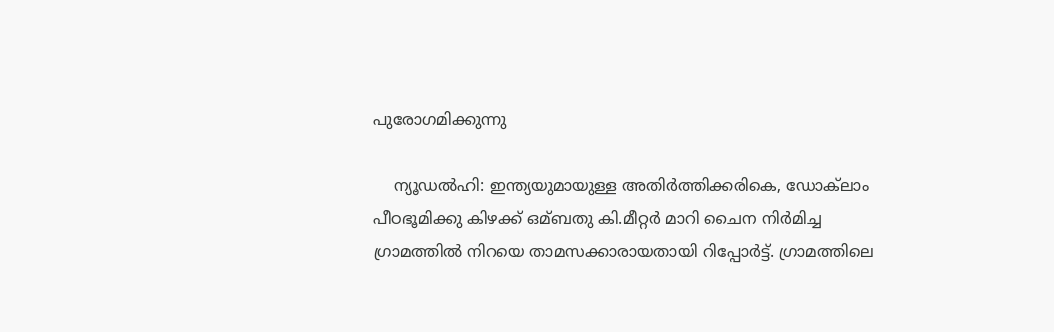പുരോഗമിക്കുന്നു

    ന്യൂഡല്‍ഹി: ഇന്ത്യയുമായുള്ള അതിര്‍ത്തിക്കരികെ, ഡോക്‌ലാം പീഠഭൂമിക്കു കിഴക്ക് ഒമ്ബതു കി.മീറ്റര്‍ മാറി ചൈന നിര്‍മിച്ച ഗ്രാമത്തില്‍ നിറയെ താമസക്കാരായതായി റിപ്പോര്‍ട്ട്. ഗ്രാമത്തിലെ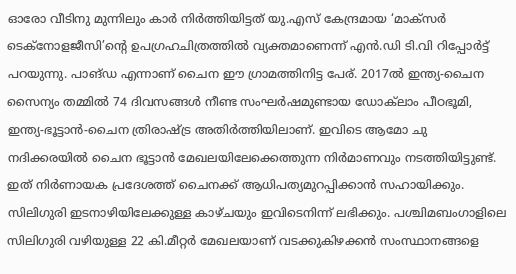ഓരോ വീടിനു മുന്നിലും കാര്‍ നിര്‍ത്തിയിട്ടത് യു.എസ് കേന്ദ്രമായ ‘മാക്സര്‍ ടെക്നോളജീസി’ന്റെ ഉപഗ്രഹചിത്രത്തില്‍ വ്യക്തമാണെന്ന് എന്‍.ഡി ടി.വി റിപ്പോര്‍ട്ട് പറയുന്നു. പാങ്ഡ എന്നാണ് ചൈന ഈ ഗ്രാമത്തിനിട്ട പേര്. 2017ല്‍ ഇന്ത്യ-ചൈന സൈന്യം തമ്മില്‍ 74 ദിവസങ്ങള്‍ നീണ്ട സംഘര്‍ഷമുണ്ടായ ഡോക്‍ലാം പീഠഭൂമി, ഇന്ത്യ-ഭൂട്ടാന്‍-ചൈന ത്രിരാഷ്ട്ര അതിര്‍ത്തിയിലാണ്. ഇവിടെ ആമോ ചു നദിക്കരയില്‍ ചൈന ഭൂട്ടാന്‍ മേഖലയിലേക്കെത്തുന്ന നിര്‍മാണവും നടത്തിയിട്ടുണ്ട്. ഇത് നിര്‍ണായക പ്രദേശത്ത് ചൈനക്ക് ആധിപത്യമുറപ്പിക്കാന്‍ സഹായിക്കും. സിലിഗുരി ഇടനാഴിയിലേക്കുള്ള കാഴ്ചയും ഇവിടെനിന്ന് ലഭിക്കും. പശ്ചിമബംഗാളിലെ സിലിഗുരി വഴിയുള്ള 22 കി.മീറ്റര്‍ മേഖലയാണ് വടക്കുകിഴക്കന്‍ സംസ്ഥാനങ്ങളെ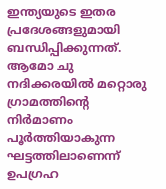ഇന്ത്യയുടെ ഇതര പ്രദേശങ്ങളുമായി ബന്ധിപ്പിക്കുന്നത്.     ആമോ ചു നദിക്കരയില്‍ മറ്റൊരു ഗ്രാമത്തിന്റെ നിര്‍മാണം പൂര്‍ത്തിയാകുന്ന ഘട്ടത്തിലാണെന്ന് ഉപഗ്രഹ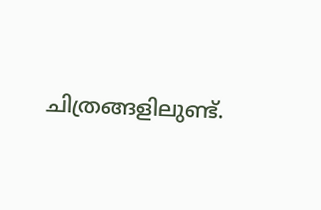ചിത്രങ്ങളിലുണ്ട്.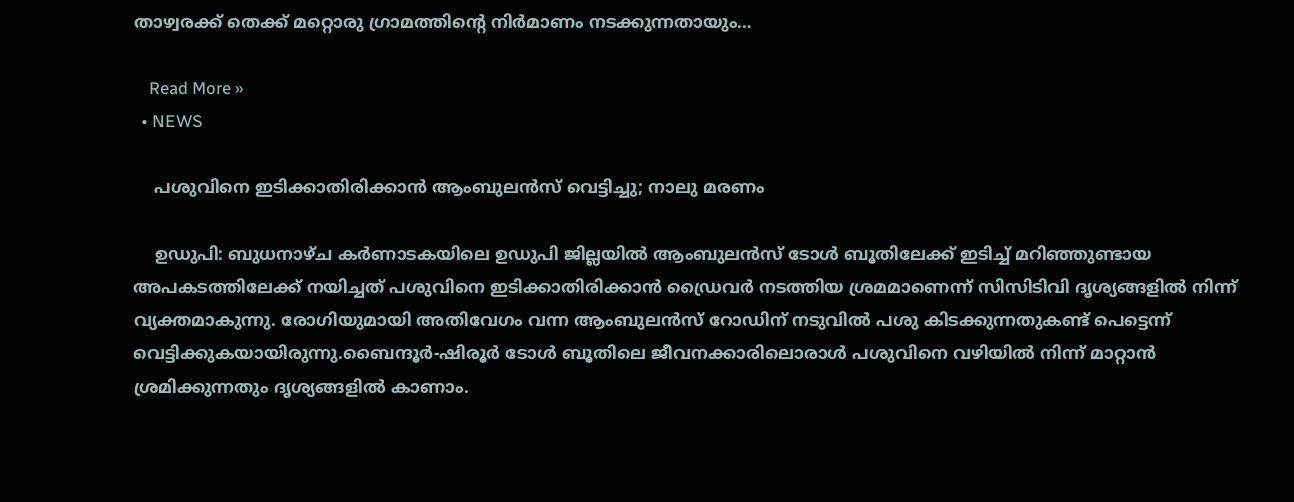താഴ്വരക്ക് തെക്ക് മറ്റൊരു ഗ്രാമത്തിന്റെ നിര്‍മാണം നടക്കുന്നതായും…

    Read More »
  • NEWS

    പശുവിനെ ഇടിക്കാതിരിക്കാന്‍ ആംബുലൻസ് വെട്ടിച്ചു; നാലു മരണം

    ഉഡുപി: ബുധനാഴ്ച കര്‍ണാടകയിലെ ഉഡുപി ജില്ലയില്‍ ആംബുലന്‍സ് ടോള്‍ ബൂതിലേക്ക് ഇടിച്ച്‌ മറിഞ്ഞുണ്ടായ അപകടത്തിലേക്ക് നയിച്ചത് പശുവിനെ ഇടിക്കാതിരിക്കാന്‍ ഡ്രൈവര്‍ നടത്തിയ ശ്രമമാണെന്ന് സിസിടിവി ദൃശ്യങ്ങളില്‍ നിന്ന് വ്യക്തമാകുന്നു. രോഗിയുമായി അതിവേഗം വന്ന ആംബുലൻസ് റോഡിന് നടുവില്‍ പശു കിടക്കുന്നതുകണ്ട് പെട്ടെന്ന് വെട്ടിക്കുകയായിരുന്നു.ബൈന്ദൂര്‍-ഷിരൂര്‍ ടോള്‍ ബൂതിലെ ജീവനക്കാരിലൊരാള്‍ പശുവിനെ വഴിയില്‍ നിന്ന് മാറ്റാന്‍ ശ്രമിക്കുന്നതും ദൃശ്യങ്ങളില്‍ കാണാം.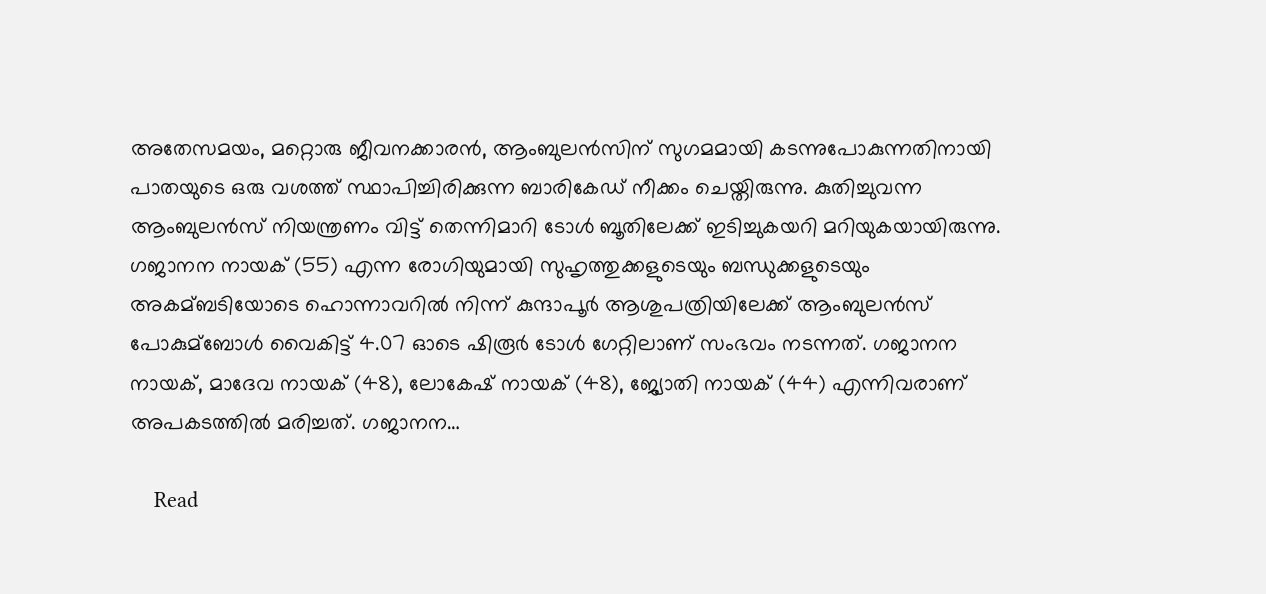അതേസമയം, മറ്റൊരു ജീവനക്കാരന്‍, ആംബുലന്‍സിന് സുഗമമായി കടന്നുപോകുന്നതിനായി പാതയുടെ ഒരു വശത്ത് സ്ഥാപിച്ചിരിക്കുന്ന ബാരികേഡ് നീക്കം ചെയ്തിരുന്നു. കുതിച്ചുവന്ന ആംബുലന്‍സ് നിയന്ത്രണം വിട്ട് തെന്നിമാറി ടോള്‍ ബൂതിലേക്ക് ഇടിച്ചുകയറി മറിയുകയായിരുന്നു. ഗജാനന നായക് (55) എന്ന രോഗിയുമായി സുഹൃത്തുക്കളുടെയും ബന്ധുക്കളുടെയും അകമ്ബടിയോടെ ഹൊന്നാവറില്‍ നിന്ന് കുന്ദാപൂര്‍ ആശുപത്രിയിലേക്ക് ആംബുലന്‍സ് പോകുമ്ബോള്‍ വൈകിട്ട് 4.07 ഓടെ ഷിരൂര്‍ ടോള്‍ ഗേറ്റിലാണ് സംഭവം നടന്നത്. ഗജാനന നായക്, മാദേവ നായക് (48), ലോകേഷ് നായക് (48), ജ്യോതി നായക് (44) എന്നിവരാണ് അപകടത്തില്‍ മരിച്ചത്. ഗജാനന…

    Read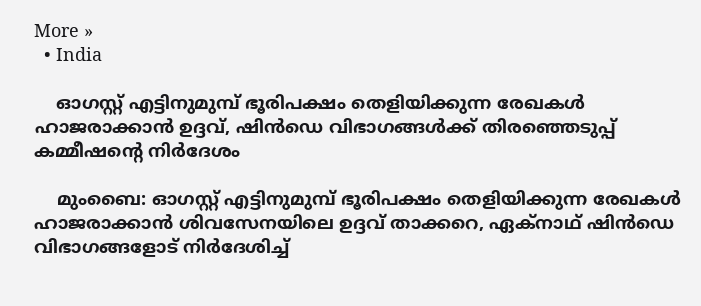More »
  • India

    ഓഗസ്റ്റ് എട്ടിനുമുമ്പ് ഭൂരിപക്ഷം തെളിയിക്കുന്ന രേഖകള്‍ ഹാജരാക്കാന്‍ ഉദ്ദവ്, ഷിന്‍ഡെ വിഭാഗങ്ങള്‍ക്ക് തിരഞ്ഞെടുപ്പ് കമ്മീഷന്റെ നിര്‍ദേശം

    മുംബൈ: ഓഗസ്റ്റ് എട്ടിനുമുമ്പ് ഭൂരിപക്ഷം തെളിയിക്കുന്ന രേഖകള്‍ ഹാജരാക്കാന്‍ ശിവസേനയിലെ ഉദ്ദവ് താക്കറെ, ഏക്‌നാഥ് ഷിന്‍ഡെ വിഭാഗങ്ങളോട് നിര്‍ദേശിച്ച്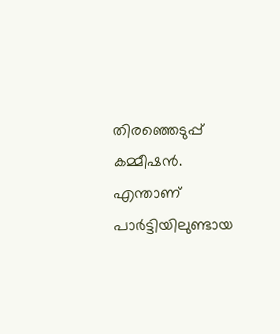തിരഞ്ഞെടുപ്പ് കമ്മീഷന്‍. എന്താണ് പാര്‍ട്ടിയിലുണ്ടായ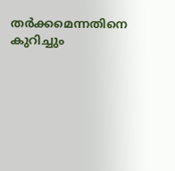തര്‍ക്കമെന്നതിനെ കുറിച്ചും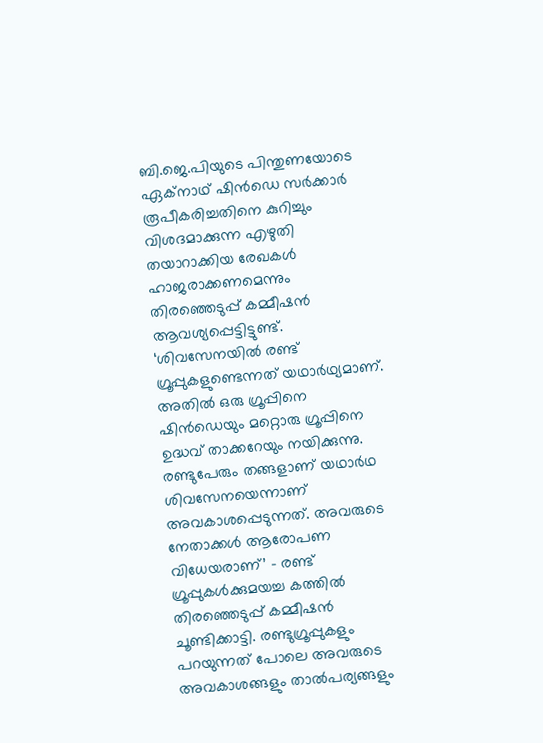ബി.ജെ.പിയുടെ പിന്തുണയോടെ ഏക്നാഥ് ഷിന്‍ഡെ സര്‍ക്കാര്‍ രൂപീകരിച്ചതിനെ കുറിച്ചും വിശദമാക്കുന്ന എഴുതി തയാറാക്കിയ രേഖകള്‍ ഹാജരാക്കണമെന്നും തിരഞ്ഞെടുപ്പ് കമ്മീഷന്‍ ആവശ്യപ്പെട്ടിട്ടുണ്ട്. ‘ശിവസേനയില്‍ രണ്ട് ഗ്രൂപ്പുകളുണ്ടെന്നത് യഥാര്‍ഥ്യമാണ്. അതില്‍ ഒരു ഗ്രൂപ്പിനെ ഷിന്‍ഡെയും മറ്റൊരു ഗ്രൂപ്പിനെ ഉദ്ധവ് താക്കറേയും നയിക്കുന്നു. രണ്ടുപേരും തങ്ങളാണ് യഥാര്‍ഥ ശിവസേനയെന്നാണ് അവകാശപ്പെടുന്നത്. അവരുടെ നേതാക്കള്‍ ആരോപണ വിധേയരാണ്’ – രണ്ട് ഗ്രൂപ്പുകള്‍ക്കുമയച്ച കത്തില്‍ തിരഞ്ഞെടുപ്പ് കമ്മീഷന്‍ ചൂണ്ടിക്കാട്ടി. രണ്ടുഗ്രൂപ്പുകളും പറയുന്നത് പോലെ അവരുടെ അവകാശങ്ങളും താല്‍പര്യങ്ങളും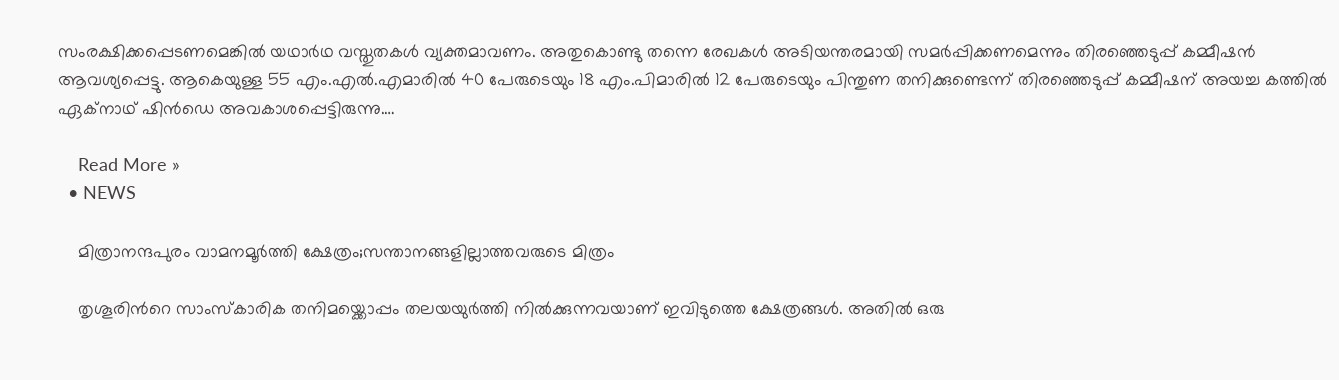സംരക്ഷിക്കപ്പെടണമെങ്കില്‍ യഥാര്‍ഥ വസ്തുതകള്‍ വ്യക്തമാവണം. അതുകൊണ്ടു തന്നെ രേഖകള്‍ അടിയന്തരമായി സമര്‍പ്പിക്കണമെന്നും തിരഞ്ഞെടുപ്പ് കമ്മീഷന്‍ ആവശ്യപ്പെട്ടു. ആകെയുള്ള 55 എം.എല്‍.എമാരില്‍ 40 പേരുടെയും 18 എം.പിമാരില്‍ 12 പേരുടെയും പിന്തുണ തനിക്കുണ്ടെന്ന് തിരഞ്ഞെടുപ്പ് കമ്മീഷന് അയച്ച കത്തില്‍ ഏക്നാഥ് ഷിന്‍ഡെ അവകാശപ്പെട്ടിരുന്നു.…

    Read More »
  • NEWS

    മിത്രാനന്ദപുരം വാമനമൂർത്തി ക്ഷേത്രം;സന്താനങ്ങളില്ലാത്തവരുടെ മിത്രം

    തൃശൂരിന്‍റെ സാംസ്കാരിക തനിമയ്ക്കൊപ്പം തലയയുര്‍ത്തി നില്‍ക്കുന്നവയാണ് ഇവിടുത്തെ ക്ഷേത്രങ്ങള്‍. അതില്‍ ഒരു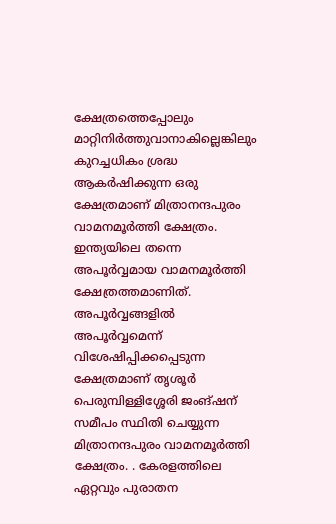ക്ഷേത്രത്തെപ്പോലും മാറ്റിനിര്‍ത്തുവാനാകില്ലെങ്കിലും കുറച്ചധികം ശ്രദ്ധ ആകര്‍ഷിക്കുന്ന ഒരു ക്ഷേത്രമാണ് മിത്രാനന്ദപുരം വാമനമൂർത്തി ക്ഷേത്രം. ഇന്ത്യയിലെ തന്നെ അപൂര്‍വ്വമായ വാമനമൂര്‍ത്തി ക്ഷേത്രത്തമാണിത്. അപൂര്‍വ്വങ്ങളില്‍ അപൂര്‍വ്വമെന്ന് വിശേഷിപ്പിക്കപ്പെടുന്ന ക്ഷേത്രമാണ് തൃശൂര്‍ പെരുമ്പിള്ളിശ്ശേരി ജംങ്ഷന് സമീപം സ്ഥിതി ചെയ്യുന്ന മിത്രാനന്ദപുരം വാമനമൂർത്തി ക്ഷേത്രം. . കേരളത്തിലെ ഏറ്റവും പുരാതന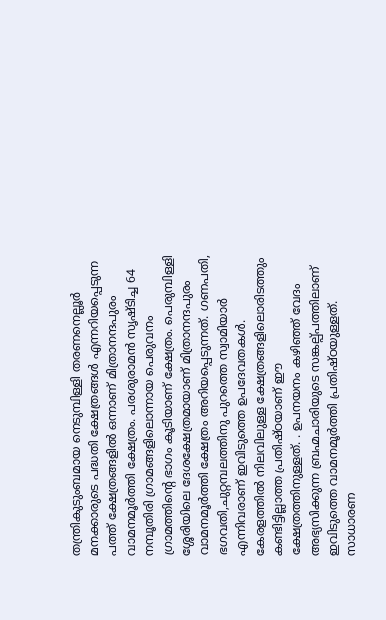തന്ത്രികുടുംബമായ നെടുമ്പിള്ളി തരണനെല്ലൂർ മനക്കാരുടെ പദ്ധതി ക്ഷേത്രങ്ങൾ എന്നറിയപ്പെടുന്ന പത്ത് ക്ഷേത്രങ്ങളില്‍ ഒന്നാണ് മിത്രാനന്ദപുരം വാമനമൂർത്തി ക്ഷേത്രം. പരശുരാമന്‍ സൃഷ്ടിച്ച 64 നമ്പൂതിരി ഗ്രാമങ്ങളിലൊന്നായ പെരുവനം ഗ്രാമത്തിന്റെ ഭാഗം കൂടിയാണ് ക്ഷേത്രം. പെരുമ്പിള്ളി ശ്ശേരിയിലെ ദേശക്ഷേത്രമായാണ് മിത്രാനന്ദപുരം വാമനമൂർത്തി ക്ഷേത്രം അറിയപ്പെടുന്നത്. ഗണപതി, ഭഗവതി,ചുറ്റമ്പലത്തിനു പുറത്തെ സ്വാമിയാര്‍ എന്നിവരാണ് ഇവിടുത്തെ ഉപദേവതകള്‍. കേരളത്തില്‍ നിലവിലുള്ള ക്ഷേത്രങ്ങളിലൊരിടത്തും കണ്ടിട്ടില്ലാത്ത പ്രതിഷ്ഠയാണ് ഈ ക്ഷേത്രത്തിനുള്ളത്. . ഉപനയനം കഴിഞ്ഞ് വേദം അഭ്യസിക്കുന്ന ബ്രഹ്മചാരിയുടെ സങ്കല്പ്പത്തിലാണ് ഇവിടുത്തെ വാമനമൂര്‍ത്തി പ്രതിഷ്ഠയുള്ളത്. സാധാരണ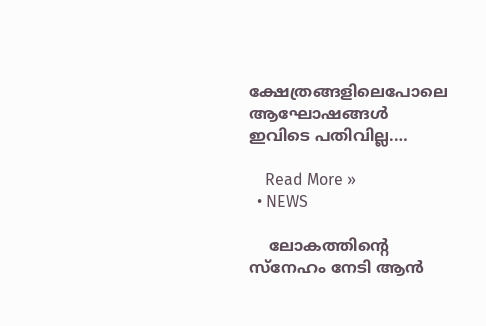ക്ഷേത്രങ്ങളിലെപോലെ ആഘോഷങ്ങള്‍ ഇവിടെ പതിവില്ല.…

    Read More »
  • NEWS

    ലോകത്തിന്റെ സ്‌നേഹം നേടി ആന്‍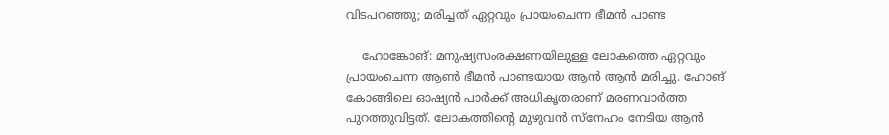വിടപറഞ്ഞു; മരിച്ചത് ഏറ്റവും പ്രായംചെന്ന ഭീമന്‍ പാണ്ട

    ഹോങ്കോങ്: മനുഷ്യസംരക്ഷണയിലുള്ള ലോകത്തെ ഏറ്റവും പ്രായംചെന്ന ആണ്‍ ഭീമന്‍ പാണ്ടയായ ആന്‍ ആന്‍ മരിച്ചു. ഹോങ് കോങ്ങിലെ ഓഷ്യന്‍ പാര്‍ക്ക് അധികൃതരാണ് മരണവാര്‍ത്ത പുറത്തുവിട്ടത്. ലോകത്തിന്റെ മുഴുവന്‍ സ്നേഹം നേടിയ ആന്‍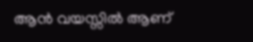ആന്‍ വയസ്സില്‍ ആണ്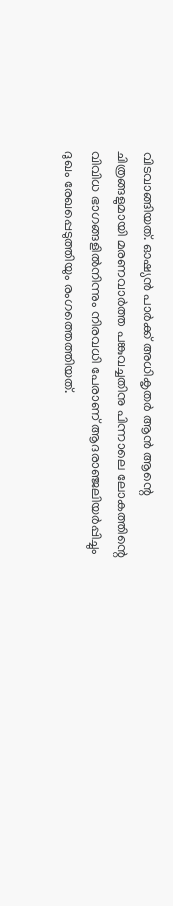വിടവാങ്ങിയത്. ഓഷ്യന്‍ പാര്‍ക്ക് അധികൃതര്‍ ആന്‍ ആന്റെ ചിത്രങ്ങളുമായി മരണവാര്‍ത്ത പങ്കുവച്ചതിനു പിന്നാലെ ലോകത്തിന്റെ വിവിധ ഭാഗങ്ങളില്‍നിന്നും നിരവധി പേരാണ് ആദരാഞ്ജലിയര്‍പ്പിച്ചും ദുഖം രേഖപ്പെടുത്തിയും രംഗത്തെത്തിയത്.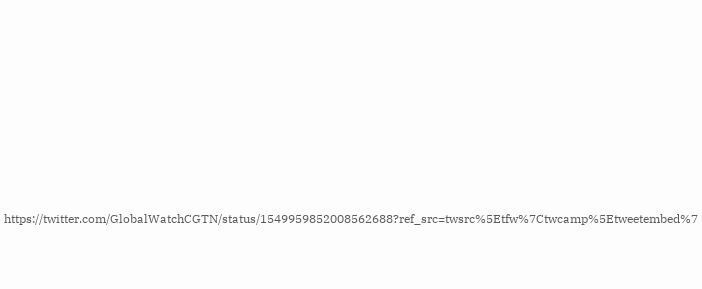https://twitter.com/GlobalWatchCGTN/status/1549959852008562688?ref_src=twsrc%5Etfw%7Ctwcamp%5Etweetembed%7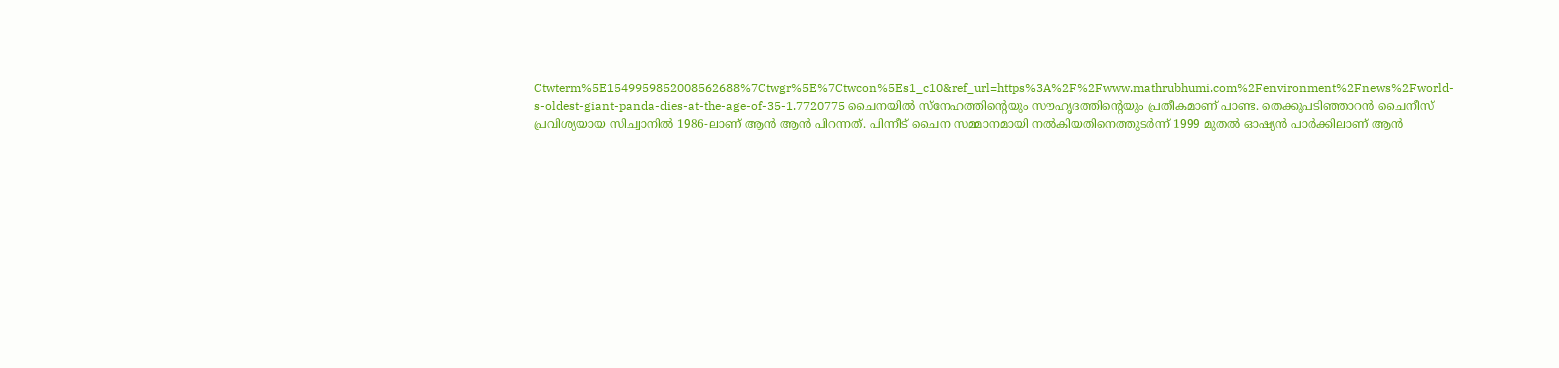Ctwterm%5E1549959852008562688%7Ctwgr%5E%7Ctwcon%5Es1_c10&ref_url=https%3A%2F%2Fwww.mathrubhumi.com%2Fenvironment%2Fnews%2Fworld-s-oldest-giant-panda-dies-at-the-age-of-35-1.7720775 ചൈനയില്‍ സ്നേഹത്തിന്റെയും സൗഹൃദത്തിന്റെയും പ്രതീകമാണ് പാണ്ട. തെക്കുപടിഞ്ഞാറന്‍ ചൈനീസ് പ്രവിശ്യയായ സിച്വാനില്‍ 1986-ലാണ് ആന്‍ ആന്‍ പിറന്നത്. പിന്നീട് ചൈന സമ്മാനമായി നല്‍കിയതിനെത്തുടര്‍ന്ന് 1999 മുതല്‍ ഓഷ്യന്‍ പാര്‍ക്കിലാണ് ആന്‍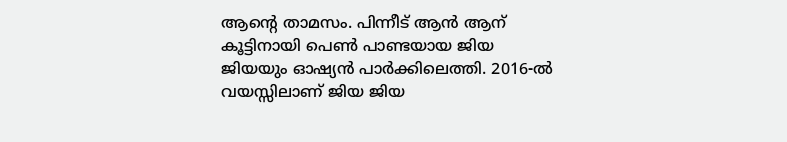ആന്റെ താമസം. പിന്നീട് ആന്‍ ആന് കൂട്ടിനായി പെണ്‍ പാണ്ടയായ ജിയ ജിയയും ഓഷ്യന്‍ പാര്‍ക്കിലെത്തി. 2016-ല്‍ വയസ്സിലാണ് ജിയ ജിയ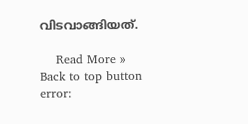വിടവാങ്ങിയത്.

    Read More »
Back to top button
error: